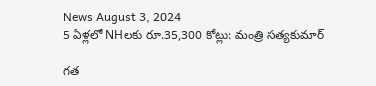News August 3, 2024
5 ఏళ్లలో NHలకు రూ.35,300 కోట్లు: మంత్రి సత్యకుమార్

గత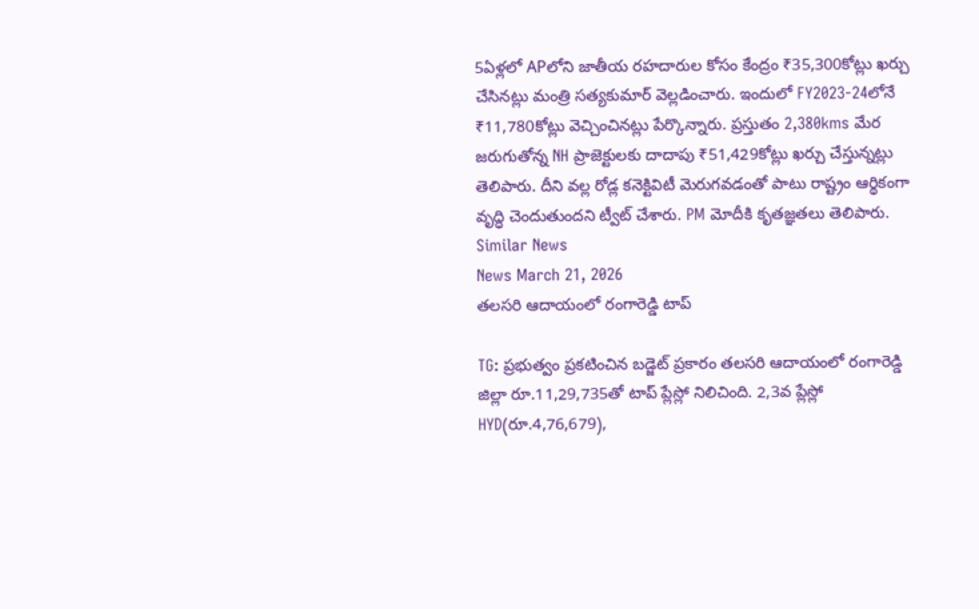5ఏళ్లలో APలోని జాతీయ రహదారుల కోసం కేంద్రం ₹35,300కోట్లు ఖర్చు చేసినట్లు మంత్రి సత్యకుమార్ వెల్లడించారు. ఇందులో FY2023-24లోనే ₹11,780కోట్లు వెచ్చించినట్లు పేర్కొన్నారు. ప్రస్తుతం 2,380kms మేర జరుగుతోన్న NH ప్రాజెక్టులకు దాదాపు ₹51,429కోట్లు ఖర్చు చేస్తున్నట్లు తెలిపారు. దీని వల్ల రోడ్ల కనెక్టివిటీ మెరుగవడంతో పాటు రాష్ట్రం ఆర్థికంగా వృద్ధి చెందుతుందని ట్వీట్ చేశారు. PM మోదీకి కృతజ్ఞతలు తెలిపారు.
Similar News
News March 21, 2026
తలసరి ఆదాయంలో రంగారెడ్డి టాప్

TG: ప్రభుత్వం ప్రకటించిన బడ్జెట్ ప్రకారం తలసరి ఆదాయంలో రంగారెడ్డి జిల్లా రూ.11,29,735తో టాప్ ప్లేస్లో నిలిచింది. 2,3వ ప్లేస్లో HYD(రూ.4,76,679),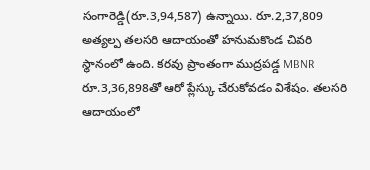సంగారెడ్డి(రూ.3,94,587) ఉన్నాయి. రూ.2,37,809 అత్యల్ప తలసరి ఆదాయంతో హనుమకొండ చివరి స్థానంలో ఉంది. కరవు ప్రాంతంగా ముద్రపడ్డ MBNR రూ.3,36,898తో ఆరో ప్లేస్కు చేరుకోవడం విశేషం. తలసరి ఆదాయంలో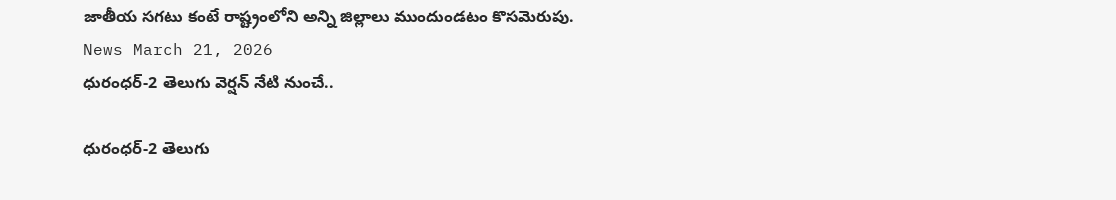జాతీయ సగటు కంటే రాష్ట్రంలోని అన్ని జిల్లాలు ముందుండటం కొసమెరుపు.
News March 21, 2026
ధురంధర్-2 తెలుగు వెర్షన్ నేటి నుంచే..

ధురంధర్-2 తెలుగు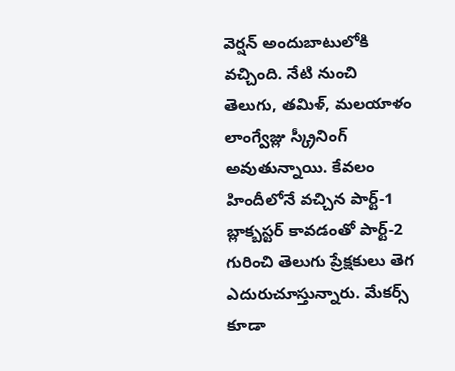వెర్షన్ అందుబాటులోకి వచ్చింది. నేటి నుంచి తెలుగు, తమిళ్, మలయాళం లాంగ్వేజ్లు స్క్రీనింగ్ అవుతున్నాయి. కేవలం హిందీలోనే వచ్చిన పార్ట్-1 బ్లాక్బస్టర్ కావడంతో పార్ట్-2 గురించి తెలుగు ప్రేక్షకులు తెగ ఎదురుచూస్తున్నారు. మేకర్స్ కూడా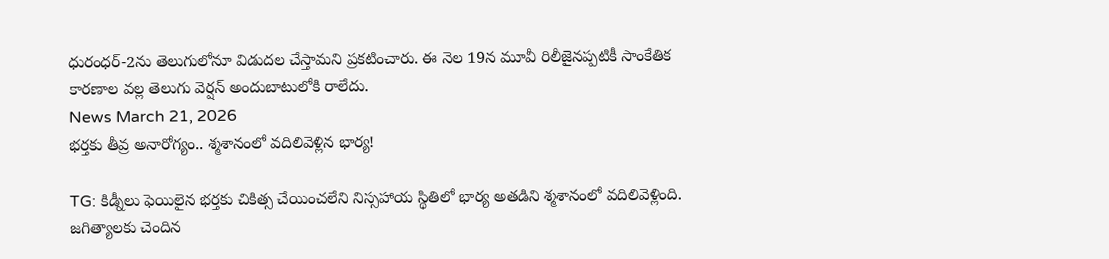ధురంధర్-2ను తెలుగులోనూ విడుదల చేస్తామని ప్రకటించారు. ఈ నెల 19న మూవీ రిలీజైనప్పటికీ సాంకేతిక కారణాల వల్ల తెలుగు వెర్షన్ అందుబాటులోకి రాలేదు.
News March 21, 2026
భర్తకు తీవ్ర అనారోగ్యం.. శ్మశానంలో వదిలివెళ్లిన భార్య!

TG: కిడ్నీలు ఫెయిలైన భర్తకు చికిత్స చేయించలేని నిస్సహాయ స్థితిలో భార్య అతడిని శ్మశానంలో వదిలివెళ్లింది. జగిత్యాలకు చెందిన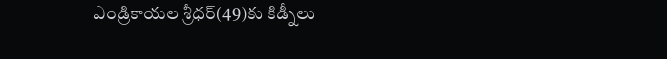ఎండ్రికాయల శ్రీధర్(49)కు కిడ్నీలు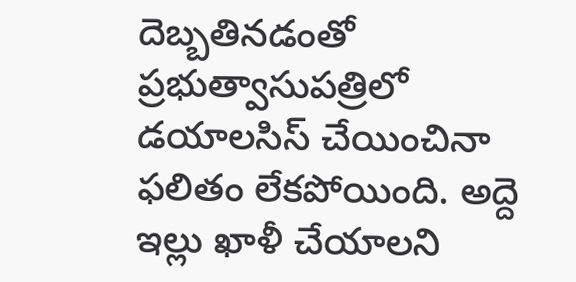దెబ్బతినడంతో ప్రభుత్వాసుపత్రిలో డయాలసిస్ చేయించినా ఫలితం లేకపోయింది. అద్దె ఇల్లు ఖాళీ చేయాలని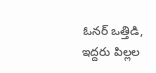ఓనర్ ఒత్తిడి, ఇద్దరు పిల్లల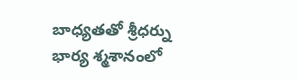బాధ్యతతో శ్రీధర్ను భార్య శ్మశానంలో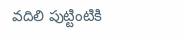వదిలి పుట్టింటికి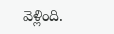వెళ్లింది.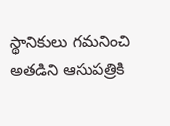స్థానికులు గమనించి అతడిని ఆసుపత్రికి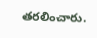తరలించారు.